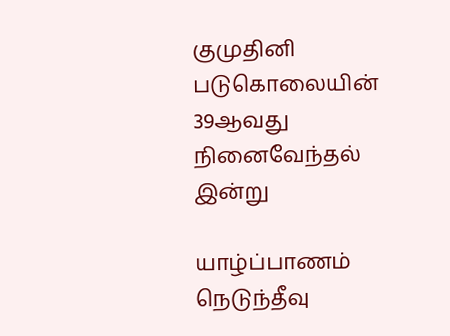குமுதினி படுகொலையின் 39ஆவது நினைவேந்தல் இன்று

யாழ்ப்பாணம் நெடுந்தீவு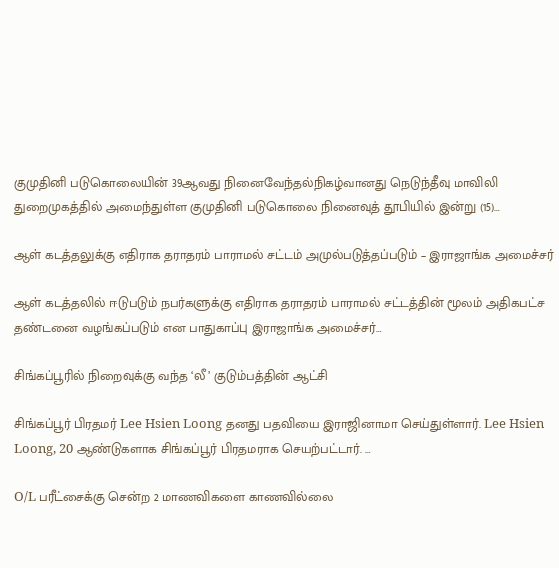குமுதினி படுகொலையின் 39ஆவது நினைவேந்தல்நிகழ்வானது நெடுந்தீவு மாவிலி துறைமுகத்தில் அமைந்துள்ள குமுதினி படுகொலை நினைவுத் தூபியில் இன்று (15)…

ஆள் கடத்தலுக்கு எதிராக தராதரம் பாராமல் சட்டம் அமுல்படுத்தப்படும் – இராஜாங்க அமைச்சர்

ஆள் கடத்தலில் ஈடுபடும் நபர்களுக்கு எதிராக தராதரம் பாராமல் சட்டத்தின் மூலம் அதிகபட்ச தண்டனை வழங்கப்படும் என பாதுகாப்பு இராஜாங்க அமைச்சர்…

சிங்கப்பூரில் நிறைவுக்கு வந்த ‘லீ’ குடும்பத்தின் ஆட்சி

சிங்கப்பூர் பிரதமர் Lee Hsien Loong தனது பதவியை இராஜினாமா செய்துள்ளார். Lee Hsien Loong, 20 ஆண்டுகளாக சிங்கப்பூர் பிரதமராக செயற்பட்டார். …

O/L பரீட்சைக்கு சென்ற 2 மாணவிகளை காணவில்லை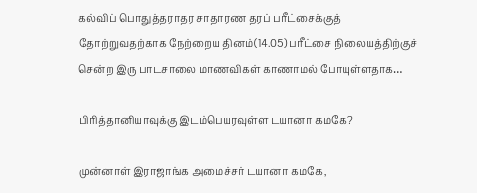கல்விப் பொதுத்தராதர சாதாரண தரப் பரீட்சைக்குத் தோற்றுவதற்காக நேற்றைய தினம்(14.05) பரீட்சை நிலையத்திற்குச் சென்ற இரு பாடசாலை மாணவிகள் காணாமல் போயுள்ளதாக…

பிரித்தானியாவுக்கு இடம்பெயரவுள்ள டயானா கமகே?

முன்னாள் இராஜாங்க அமைச்சர் டயானா கமகே,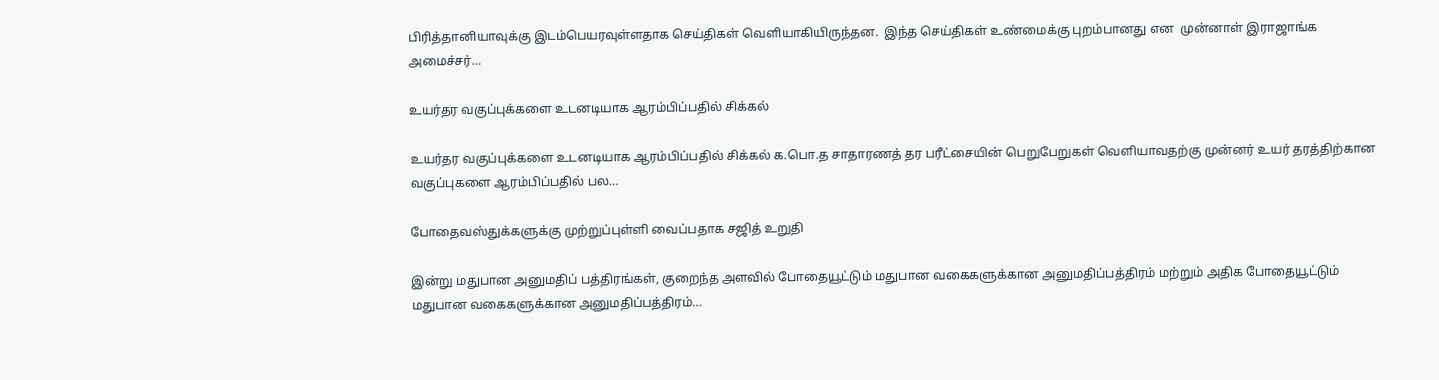பிரித்தானியாவுக்கு இடம்பெயரவுள்ளதாக செய்திகள் வெளியாகியிருந்தன.  இந்த செய்திகள் உண்மைக்கு புறம்பானது என  முன்னாள் இராஜாங்க அமைச்சர்…

உயர்தர வகுப்புக்களை உடனடியாக ஆரம்பிப்பதில் சிக்கல்

உயர்தர வகுப்புக்களை உடனடியாக ஆரம்பிப்பதில் சிக்கல் க.பொ.த சாதாரணத் தர பரீட்சையின் பெறுபேறுகள் வெளியாவதற்கு முன்னர் உயர் தரத்திற்கான வகுப்புகளை ஆரம்பிப்பதில் பல…

போதைவஸ்துக்களுக்கு முற்றுப்புள்ளி வைப்பதாக சஜித் உறுதி

இன்று மதுபான அனுமதிப் பத்திரங்கள், குறைந்த அளவில் போதையூட்டும் மதுபான வகைகளுக்கான அனுமதிப்பத்திரம் மற்றும் அதிக போதையூட்டும் மதுபான வகைகளுக்கான அனுமதிப்பத்திரம்…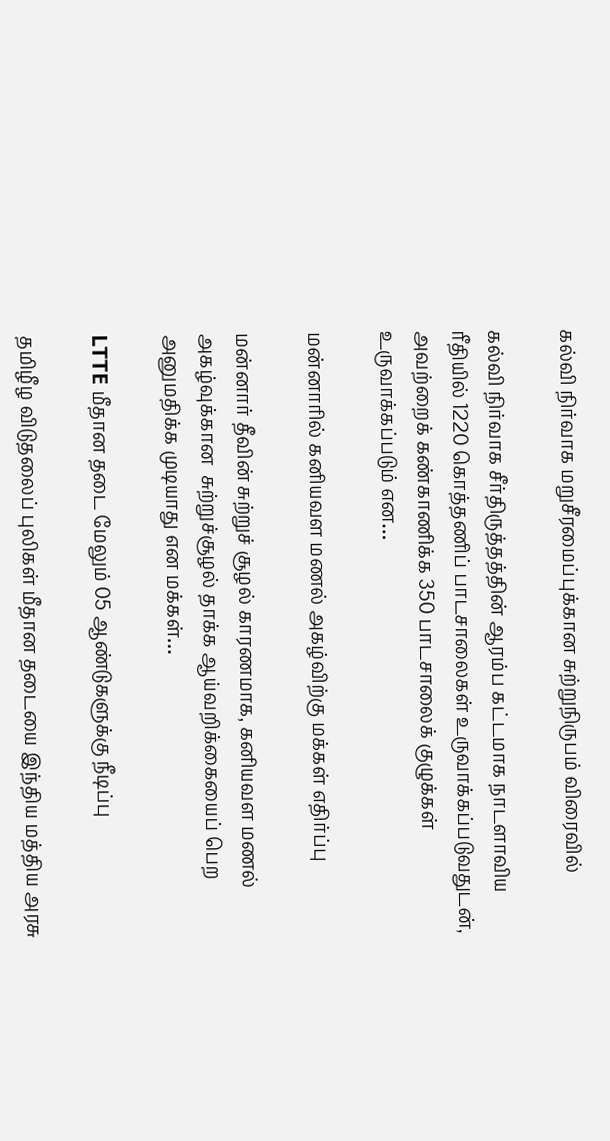கல்வி நிர்வாக மறுசீரமைப்புக்கான சுற்றுநிருபம் விரைவில்

கல்வி நிர்வாக சீர்திருத்தத்தின் ஆரம்ப கட்டமாக நாடளாவிய ரீதியில் 1220 கொத்தணிப் பாடசாலைகள் உருவாக்கப்படுவதுடன், அவற்றைக் கண்காணிக்க 350 பாடசாலைக் குழுக்கள் உருவாக்கப்படும் என…

மன்னாரில் கனியவள மணல் அகழ்விற்கு மக்கள் எதிர்ப்பு

மன்னார் தீவின் சுற்றுச் சூழல் காரணமாக, கனியவள மணல் அகழ்வுக்கான  சுற்றுச்சூழல் தாக்க ஆய்வறிக்கையைப் பெற அனுமதிக்க முடியாது என மக்கள்…

LTTE மீதான தடை மேலும் 05 ஆண்டுகளுக்கு நீடிப்பு

தமிழீழ விடுதலைப் புலிகள் மீதான தடையை இந்திய மத்திய அரசு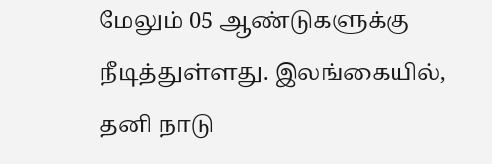மேலும் 05 ஆண்டுகளுக்கு நீடித்துள்ளது. இலங்கையில், தனி நாடு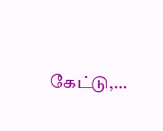கேட்டு,…